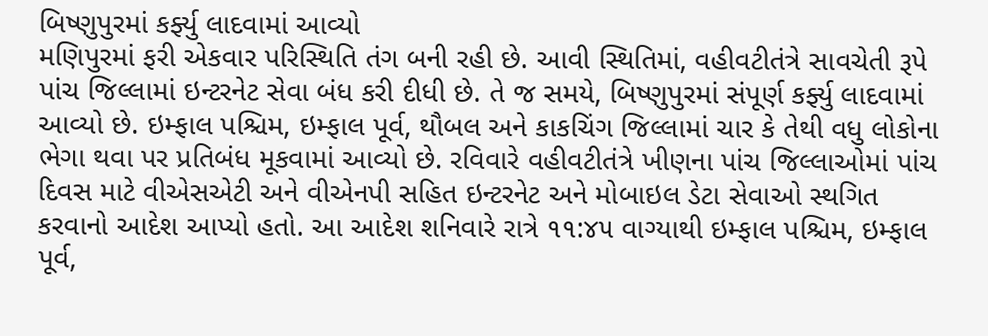બિષ્ણુપુરમાં કર્ફ્યુ લાદવામાં આવ્યો
મણિપુરમાં ફરી એકવાર પરિસ્થિતિ તંગ બની રહી છે. આવી સ્થિતિમાં, વહીવટીતંત્રે સાવચેતી રૂપે પાંચ જિલ્લામાં ઇન્ટરનેટ સેવા બંધ કરી દીધી છે. તે જ સમયે, બિષ્ણુપુરમાં સંપૂર્ણ કર્ફ્યુ લાદવામાં આવ્યો છે. ઇમ્ફાલ પશ્ચિમ, ઇમ્ફાલ પૂર્વ, થૌબલ અને કાકચિંગ જિલ્લામાં ચાર કે તેથી વધુ લોકોના ભેગા થવા પર પ્રતિબંધ મૂકવામાં આવ્યો છે. રવિવારે વહીવટીતંત્રે ખીણના પાંચ જિલ્લાઓમાં પાંચ દિવસ માટે વીએસએટી અને વીએનપી સહિત ઇન્ટરનેટ અને મોબાઇલ ડેટા સેવાઓ સ્થગિત કરવાનો આદેશ આપ્યો હતો. આ આદેશ શનિવારે રાત્રે ૧૧:૪૫ વાગ્યાથી ઇમ્ફાલ પશ્ચિમ, ઇમ્ફાલ પૂર્વ,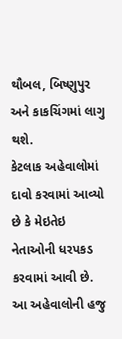થૌબલ, બિષ્ણુપુર અને કાકચિંગમાં લાગુ થશે.
કેટલાક અહેવાલોમાં દાવો કરવામાં આવ્યો છે કે મેઇતેઇ નેતાઓની ધરપકડ કરવામાં આવી છે. આ અહેવાલોની હજુ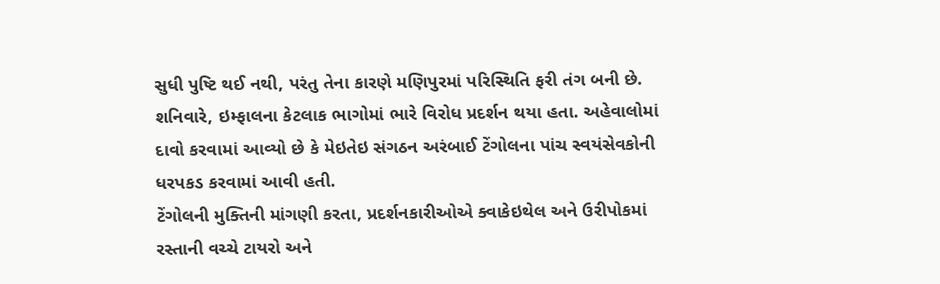સુધી પુષ્ટિ થઈ નથી, પરંતુ તેના કારણે મણિપુરમાં પરિસ્થિતિ ફરી તંગ બની છે. શનિવારે, ઇમ્ફાલના કેટલાક ભાગોમાં ભારે વિરોધ પ્રદર્શન થયા હતા. અહેવાલોમાં દાવો કરવામાં આવ્યો છે કે મેઇતેઇ સંગઠન અરંબાઈ ટેંગોલના પાંચ સ્વયંસેવકોની ધરપકડ કરવામાં આવી હતી.
ટેંગોલની મુક્તિની માંગણી કરતા, પ્રદર્શનકારીઓએ ક્વાકેઇથેલ અને ઉરીપોકમાં રસ્તાની વચ્ચે ટાયરો અને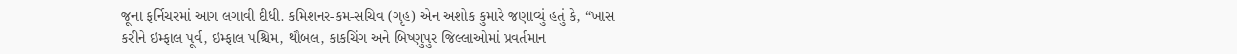જૂના ફર્નિચરમાં આગ લગાવી દીધી. કમિશનર-કમ-સચિવ (ગૃહ) એન અશોક કુમારે જણાવ્યું હતું કે, “ખાસ કરીને ઇમ્ફાલ પૂર્વ, ઇમ્ફાલ પશ્ચિમ, થૌબલ, કાકચિંગ અને બિષ્ણુપુર જિલ્લાઓમાં પ્રવર્તમાન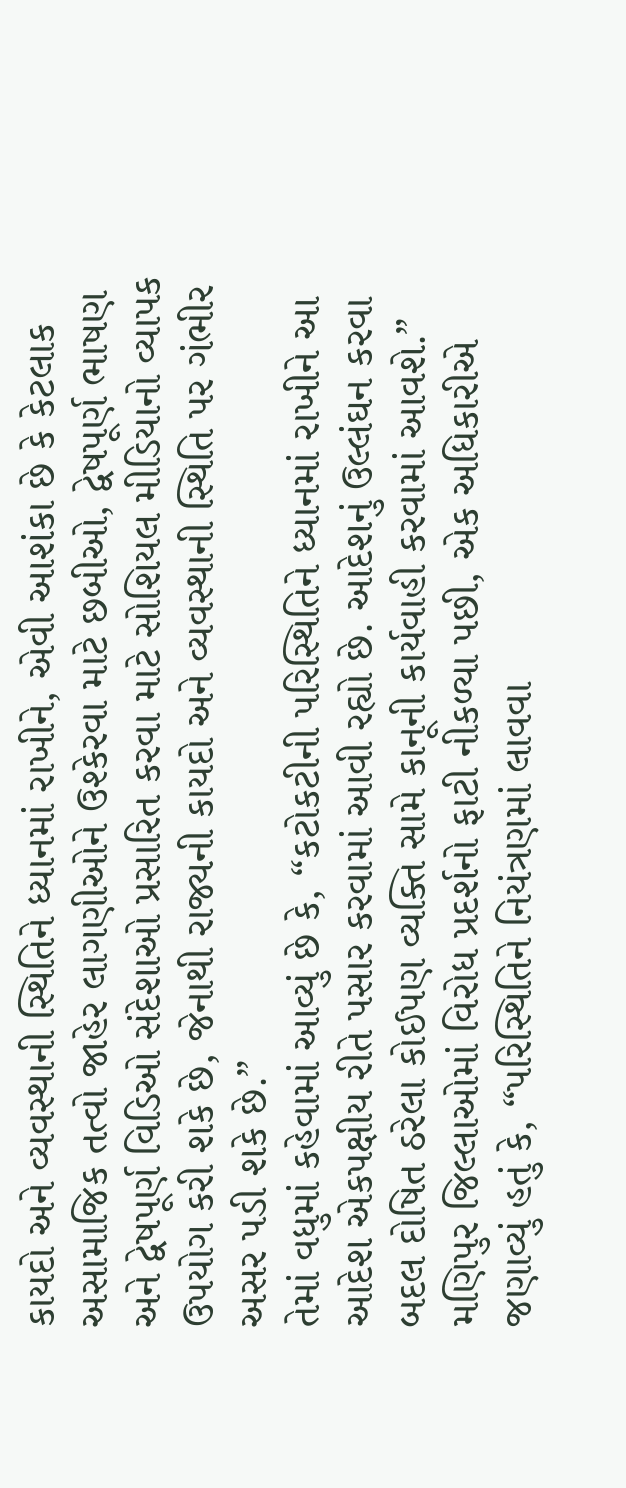કાયદો અને વ્યવસ્થાની સ્થિતિને ધ્યાનમાં રાખીને, એવી આશંકા છે કે કેટલાક અસામાજિક તત્વો જાહેર લાગણીઓને ઉશ્કેરવા માટે છબીઓ, દ્વેષપૂર્ણ ભાષણ અને દ્વેષપૂર્ણ વિડિઓ સંદેશાઓ પ્રસારિત કરવા માટે સોશિયલ મીડિયાનો વ્યાપક ઉપયોગ કરી શકે છે, જેનાથી રાજ્યની કાયદો અને વ્યવસ્થાની સ્થિતિ પર ગંભીર અસર પડી શકે છે.”
તેમાં વધુમાં કહેવામાં આવ્યું છે કે, “કટોકટીની પરિસ્થિતિને ધ્યાનમાં રાખીને આ આદેશ એકપક્ષીય રીતે પસાર કરવામાં આવી રહ્યો છે. આદેશનું ઉલ્લંઘન કરવા બદલ દોષિત ઠરેલા કોઈપણ વ્યક્તિ સામે કાનૂની કાર્યવાહી કરવામાં આવશે.” મણિપુર જિલ્લાઓમાં વિરોધ પ્રદર્શનો ફાટી નીકળ્યા પછી, એક અધિકારીએ જણાવ્યું હતું કે, “પરિસ્થિતિને નિયંત્રણમાં લાવવા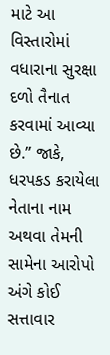માટે આ વિસ્તારોમાં વધારાના સુરક્ષા દળો તૈનાત કરવામાં આવ્યા છે.” જાકે, ધરપકડ કરાયેલા નેતાના નામ અથવા તેમની સામેના આરોપો અંગે કોઈ સત્તાવાર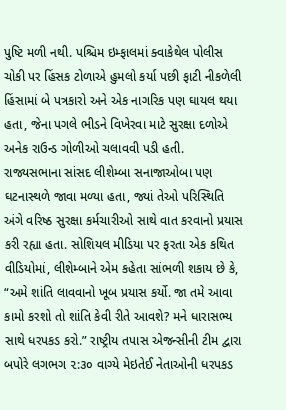પુષ્ટિ મળી નથી. પશ્ચિમ ઇમ્ફાલમાં ક્વાકેથેલ પોલીસ ચોકી પર હિંસક ટોળાએ હુમલો કર્યા પછી ફાટી નીકળેલી હિંસામાં બે પત્રકારો અને એક નાગરિક પણ ઘાયલ થયા હતા, જેના પગલે ભીડને વિખેરવા માટે સુરક્ષા દળોએ અનેક રાઉન્ડ ગોળીઓ ચલાવવી પડી હતી.
રાજ્યસભાના સાંસદ લીશેમ્બા સનાજાઓબા પણ ઘટનાસ્થળે જાવા મળ્યા હતા, જ્યાં તેઓ પરિસ્થિતિ અંગે વરિષ્ઠ સુરક્ષા કર્મચારીઓ સાથે વાત કરવાનો પ્રયાસ કરી રહ્યા હતા. સોશિયલ મીડિયા પર ફરતા એક કથિત વીડિયોમાં, લીશેમ્બાને એમ કહેતા સાંભળી શકાય છે કે, “અમે શાંતિ લાવવાનો ખૂબ પ્રયાસ કર્યો. જા તમે આવા કામો કરશો તો શાંતિ કેવી રીતે આવશે? મને ધારાસભ્ય સાથે ધરપકડ કરો.” રાષ્ટ્રીય તપાસ એજન્સીની ટીમ દ્વારા બપોરે લગભગ ૨:૩૦ વાગ્યે મેઇતેઈ નેતાઓની ધરપકડ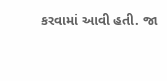કરવામાં આવી હતી. જા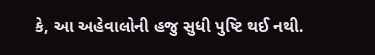કે, આ અહેવાલોની હજુ સુધી પુષ્ટિ થઈ નથી.